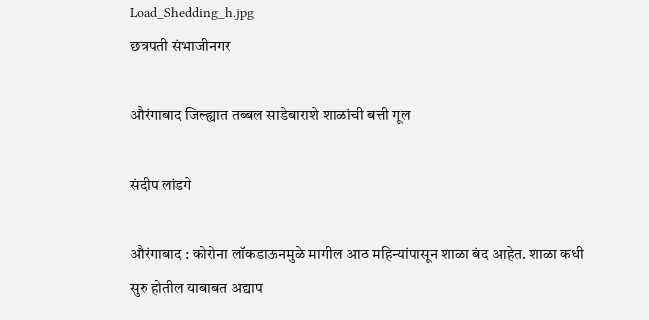Load_Shedding_h.jpg
छत्रपती संभाजीनगर

औरंगाबाद जिल्ह्यात तब्बल साडेबाराशे शाळांची बत्ती गूल

संदीप लांडगे

औरंगाबाद : कोरोना लॉकडाऊनमुळे मागील आठ महिन्यांपासून शाळा बंद आहेत. शाळा कधी सुरु होतील याबाबत अद्याप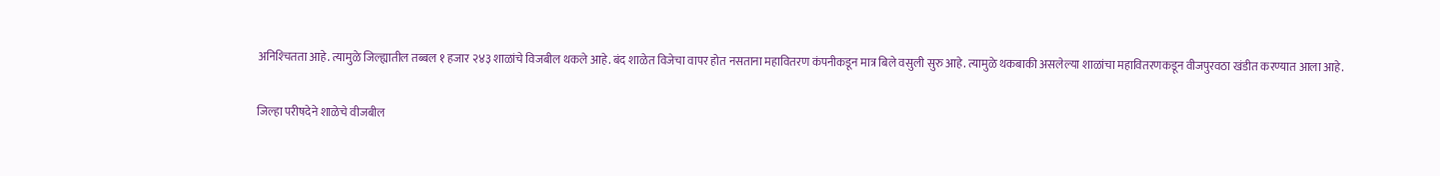अनिश्‍चितता आहे. त्यामुळे जिल्ह्यातील तब्बल १ हजार २४३ शाळांचे विजबील थकले आहे. बंद शाळेत विजेचा वापर होत नसताना महावितरण कंपनीकडून मात्र बिले वसुली सुरु आहे. त्यामुळे थकबाकी असलेल्या शाळांचा महावितरणकडून वीजपुरवठा खंडीत करण्यात आला आहे.

जिल्हा परीषदेने शाळेचे वीजबील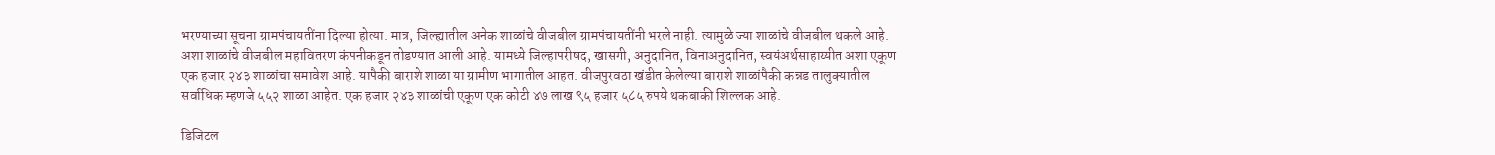भरण्याच्या सूचना ग्रामपंचायतींना दिल्या होत्या. मात्र, जिल्ह्यातील अनेक शाळांचे वीजबील ग्रामपंचायतींनी भरले नाही. त्यामुळे ज्या शाळांचे वीजबील थकले आहे. अशा शाळांचे वीजबील महावितरण कंपनीकडून तोडण्यात आली आहे. यामध्ये जिल्हापरीषद, खासगी, अनुदानित, विनाअनुदानित, स्वयंअर्थसाहाय्यीत अशा एकूण एक हजार २४३ शाळांचा समावेश आहे. यापैकी बाराशे शाळा या ग्रामीण भागातील आहत. वीजपुरवठा खंडीत केलेल्या बाराशे शाळांपैकी कन्नड तालुक्यातील सर्वाधिक म्हणजे ५५२ शाळा आहेत. एक हजार २४३ शाळांची एकूण एक कोटी ४७ लाख ९५ हजार ५८५ रुपये थकबाकी शिल्लक आहे.

डिजिटल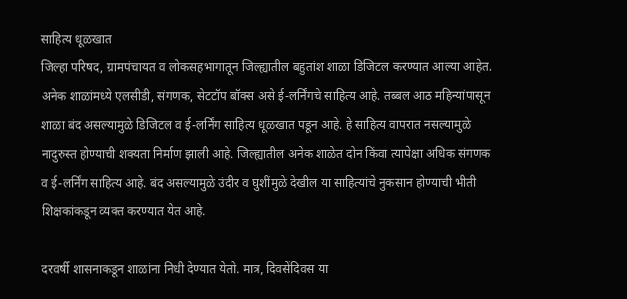साहित्य धूळखात
जिल्हा परिषद, ग्रामपंचायत व लोकसहभागातून जिल्ह्यातील बहुतांश शाळा डिजिटल करण्यात आल्या आहेत. अनेक शाळांमध्ये एलसीडी, संगणक, सेटटॉप बॉक्स असे ई-लर्निंगचे साहित्य आहे. तब्बल आठ महिन्यांपासून शाळा बंद असल्यामुळे डिजिटल व ई-लर्निंग साहित्य धूळखात पडून आहे. हे साहित्य वापरात नसल्यामुळे नादुरुस्त होण्याची शक्यता निर्माण झाली आहे. जिल्ह्यातील अनेक शाळेत दोन किंवा त्यापेक्षा अधिक संगणक व ई-लर्निंग साहित्य आहे. बंद असल्यामुळे उंदीर व घुशींमुळे देखील या साहित्यांचे नुकसान होण्याची भीती शिक्षकांकडून व्यक्त करण्यात येत आहे.

दरवर्षी शासनाकडून शाळांना निधी देण्यात येतो. मात्र, दिवसेंदिवस या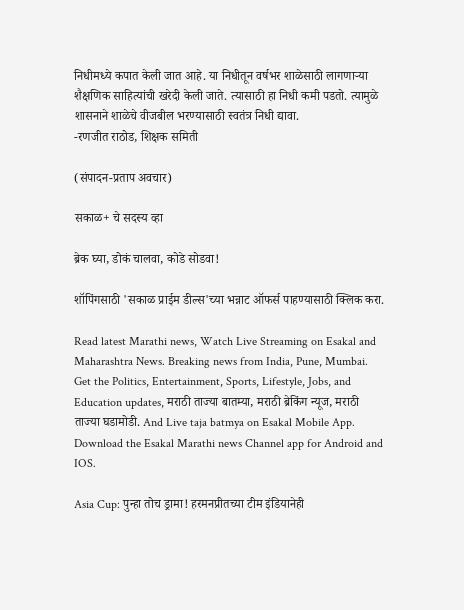निधीमध्ये कपात केली जात आहे. या निधीतून वर्षभर शाळेसाठी लागणाऱ्या शैक्षणिक साहित्यांची खरेदी केली जाते. त्यासाठी हा निधी कमी पडतो. त्यामुळे शासनाने शाळेचे वीजबील भरण्यासाठी स्वतंत्र निधी द्यावा.
-रणजीत राठोड, शिक्षक समिती

(संपादन-प्रताप अवचार)

सकाळ+ चे सदस्य व्हा

ब्रेक घ्या, डोकं चालवा, कोडे सोडवा!

शॉपिंगसाठी 'सकाळ प्राईम डील्स'च्या भन्नाट ऑफर्स पाहण्यासाठी क्लिक करा.

Read latest Marathi news, Watch Live Streaming on Esakal and Maharashtra News. Breaking news from India, Pune, Mumbai. Get the Politics, Entertainment, Sports, Lifestyle, Jobs, and Education updates, मराठी ताज्या बातम्या, मराठी ब्रेकिंग न्यूज, मराठी ताज्या घडामोडी. And Live taja batmya on Esakal Mobile App. Download the Esakal Marathi news Channel app for Android and IOS.

Asia Cup: पुन्हा तोच ड्रामा! हरमनप्रीतच्या टीम इंडियानेही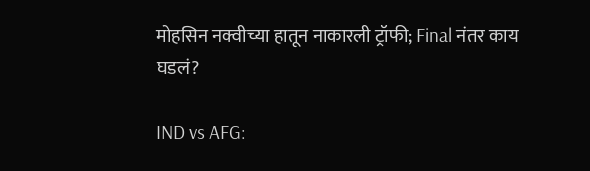मोहसिन नक्वीच्या हातून नाकारली ट्रॉफी; Final नंतर काय घडलं?

IND vs AFG: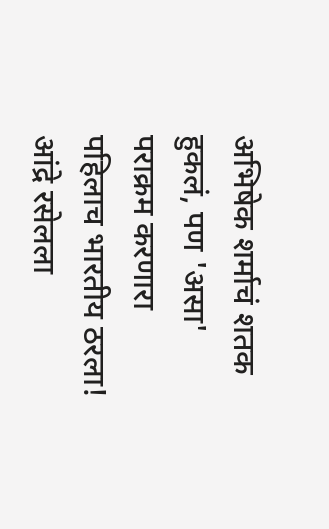अभिषेक शर्माचं शतक हुकलं, पण 'असा' पराक्रम करणारा पहिलाच भारतीय ठरला! आंद्रे रसेलला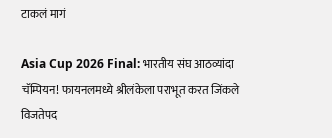टाकलं मागं

Asia Cup 2026 Final: भारतीय संघ आठव्यांदा चॅम्पियन! फायनलमध्ये श्रीलंकेला पराभूत करत जिंकले विजतेपद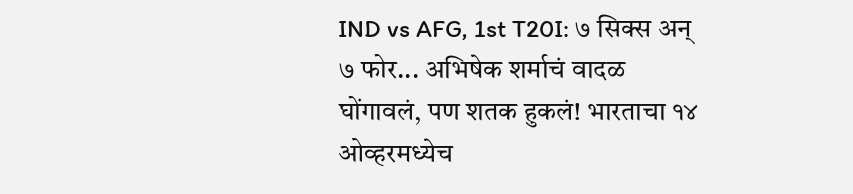IND vs AFG, 1st T20I: ७ सिक्स अन् ७ फोर... अभिषेक शर्माचं वादळ घोंगावलं, पण शतक हुकलं! भारताचा १४ ओव्हरमध्येच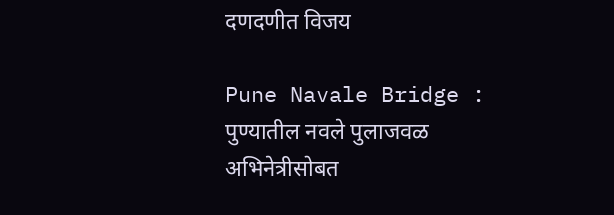दणदणीत विजय

Pune Navale Bridge : पुण्यातील नवले पुलाजवळ अभिनेत्रीसोबत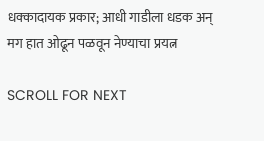धक्कादायक प्रकार; आधी गाडीला धडक अन् मग हात ओढून पळवून नेण्याचा प्रयत्न

SCROLL FOR NEXT